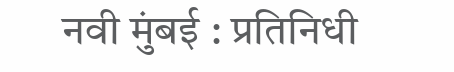नवी मुंबई : प्रतिनिधी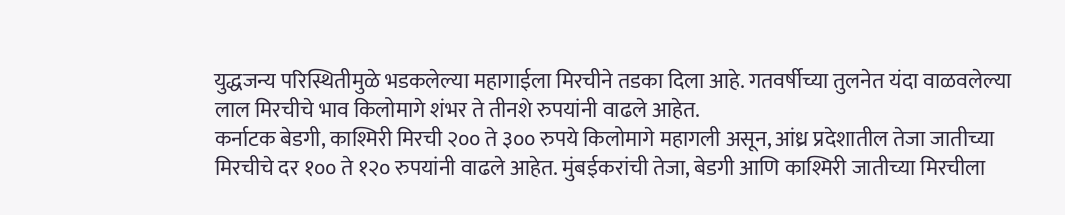युद्धजन्य परिस्थितीमुळे भडकलेल्या महागाईला मिरचीने तडका दिला आहे. गतवर्षीच्या तुलनेत यंदा वाळवलेल्या लाल मिरचीचे भाव किलोमागे शंभर ते तीनशे रुपयांनी वाढले आहेत.
कर्नाटक बेडगी, काश्मिरी मिरची २०० ते ३०० रुपये किलोमागे महागली असून, आंध्र प्रदेशातील तेजा जातीच्या मिरचीचे दर १०० ते १२० रुपयांनी वाढले आहेत. मुंबईकरांची तेजा, बेडगी आणि काश्मिरी जातीच्या मिरचीला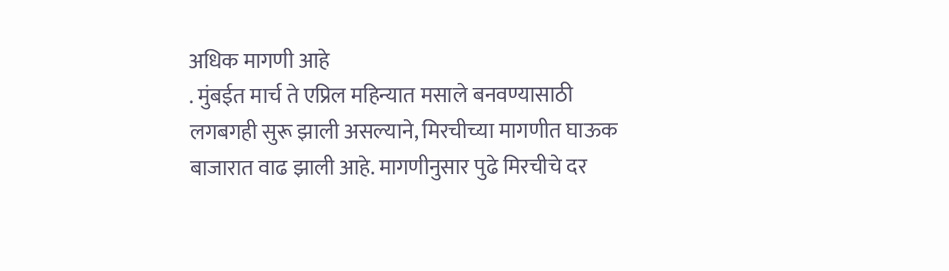अधिक मागणी आहे
. मुंबईत मार्च ते एप्रिल महिन्यात मसाले बनवण्यासाठी लगबगही सुरू झाली असल्याने, मिरचीच्या मागणीत घाऊक बाजारात वाढ झाली आहे. मागणीनुसार पुढे मिरचीचे दर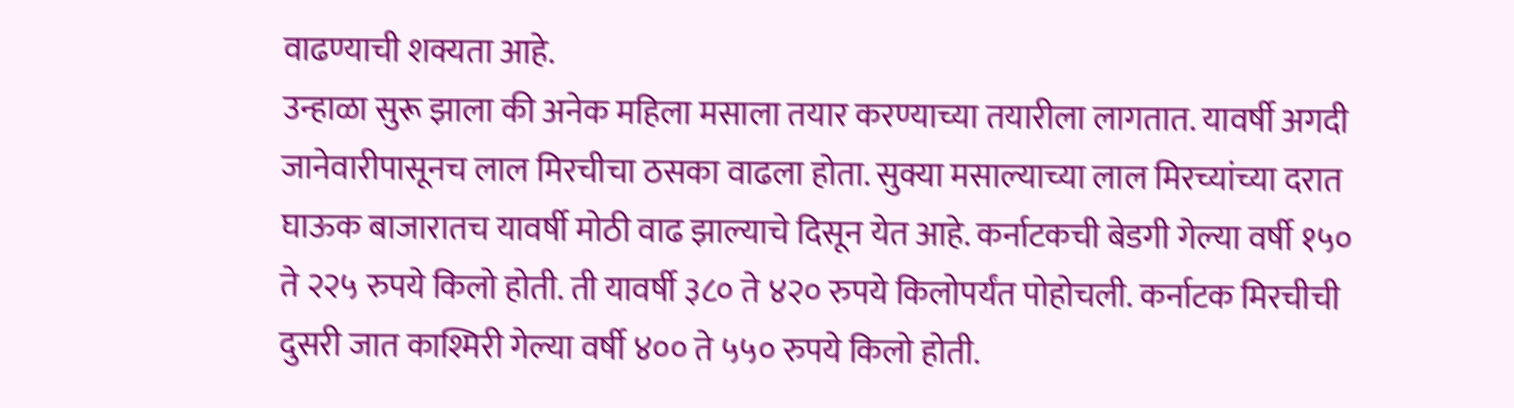वाढण्याची शक्यता आहे.
उन्हाळा सुरू झाला की अनेक महिला मसाला तयार करण्याच्या तयारीला लागतात. यावर्षी अगदी जानेवारीपासूनच लाल मिरचीचा ठसका वाढला होता. सुक्या मसाल्याच्या लाल मिरच्यांच्या दरात घाऊक बाजारातच यावर्षी मोठी वाढ झाल्याचे दिसून येत आहे. कर्नाटकची बेडगी गेल्या वर्षी १५० ते २२५ रुपये किलो होती. ती यावर्षी ३८० ते ४२० रुपये किलोपर्यंत पोहोचली. कर्नाटक मिरचीची दुसरी जात काश्मिरी गेल्या वर्षी ४०० ते ५५० रुपये किलो होती.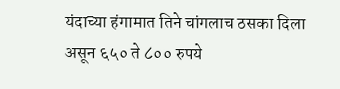यंदाच्या हंगामात तिने चांगलाच ठसका दिला असून ६५० ते ८०० रुपये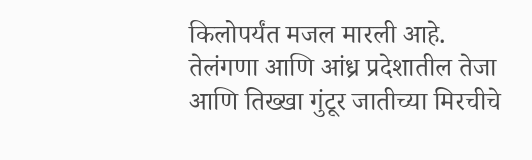किलोपर्यंत मजल मारली आहे. तेलंगणा आणि आंध्र प्रदेशातील तेजा आणि तिख्खा गुंटूर जातीच्या मिरचीचे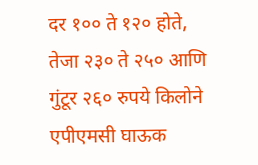दर १०० ते १२० होते, तेजा २३० ते २५० आणि गुंटूर २६० रुपये किलोने एपीएमसी घाऊक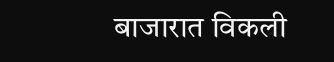बाजारात विकली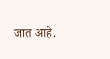जात आहे.